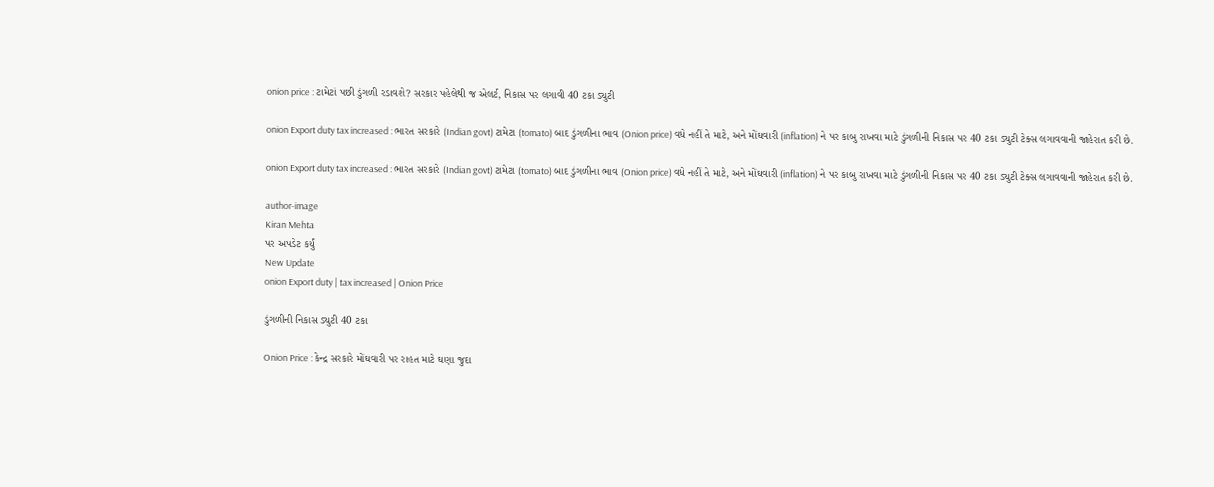onion price : ટામેટાં પછી ડુંગળી રડાવશે? સરકાર પહેલેથી જ એલર્ટ, નિકાસ પર લગાવી 40 ટકા ડ્યુટી

onion Export duty tax increased : ભારત સરકારે (Indian govt) ટામેટા (tomato) બાદ ડુંગળીના ભાવ (Onion price) વધે નહીં તે માટે, અને મોંઘવારી (inflation) ને પર કાબુ રાખવા માટે ડુંગળીની નિકાસ પર 40 ટકા ડ્યુટી ટેક્સ લગાવવાની જાહેરાત કરી છે.

onion Export duty tax increased : ભારત સરકારે (Indian govt) ટામેટા (tomato) બાદ ડુંગળીના ભાવ (Onion price) વધે નહીં તે માટે, અને મોંઘવારી (inflation) ને પર કાબુ રાખવા માટે ડુંગળીની નિકાસ પર 40 ટકા ડ્યુટી ટેક્સ લગાવવાની જાહેરાત કરી છે.

author-image
Kiran Mehta
પર અપડેટ કર્યું
New Update
onion Export duty | tax increased | Onion Price

ડુંગળીની નિકાસ ડ્યુટી 40 ટકા

Onion Price : કેન્દ્ર સરકારે મોંઘવારી પર રાહત માટે ઘણા જુદા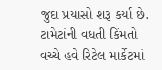જુદા પ્રયાસો શરૂ કર્યા છે. ટામેટાંની વધતી કિંમતો વચ્ચે હવે રિટેલ માર્કેટમાં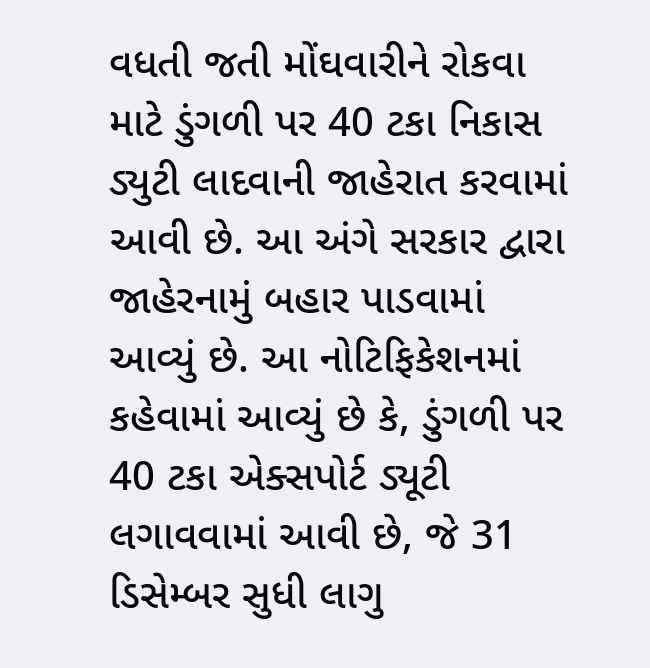વધતી જતી મોંઘવારીને રોકવા માટે ડુંગળી પર 40 ટકા નિકાસ ડ્યુટી લાદવાની જાહેરાત કરવામાં આવી છે. આ અંગે સરકાર દ્વારા જાહેરનામું બહાર પાડવામાં આવ્યું છે. આ નોટિફિકેશનમાં કહેવામાં આવ્યું છે કે, ડુંગળી પર 40 ટકા એક્સપોર્ટ ડ્યૂટી લગાવવામાં આવી છે, જે 31 ડિસેમ્બર સુધી લાગુ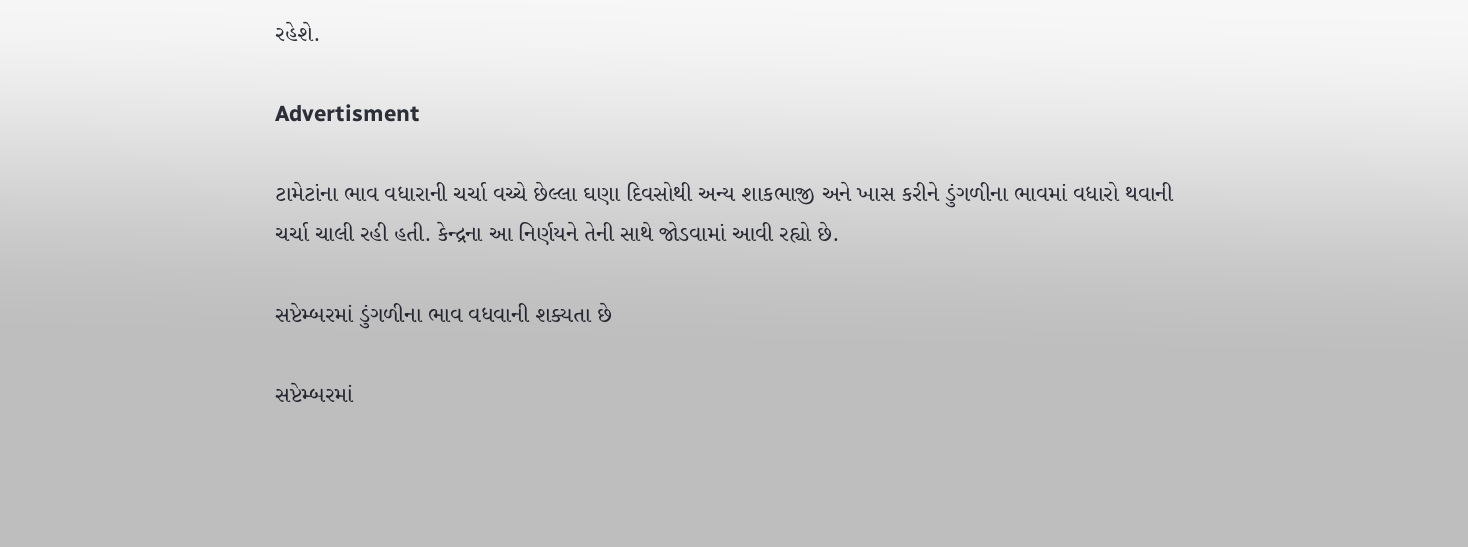રહેશે.

Advertisment

ટામેટાંના ભાવ વધારાની ચર્ચા વચ્ચે છેલ્લા ઘણા દિવસોથી અન્ય શાકભાજી અને ખાસ કરીને ડુંગળીના ભાવમાં વધારો થવાની ચર્ચા ચાલી રહી હતી. કેન્દ્રના આ નિર્ણયને તેની સાથે જોડવામાં આવી રહ્યો છે.

સપ્ટેમ્બરમાં ડુંગળીના ભાવ વધવાની શક્યતા છે

સપ્ટેમ્બરમાં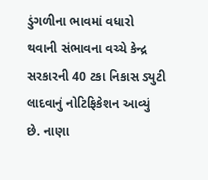ડુંગળીના ભાવમાં વધારો થવાની સંભાવના વચ્ચે કેન્દ્ર સરકારની 40 ટકા નિકાસ ડ્યુટી લાદવાનું નોટિફિકેશન આવ્યું છે. નાણા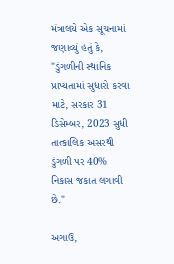મંત્રાલયે એક સૂચનામાં જણાવ્યું હતું કે, "ડુંગળીની સ્થાનિક પ્રાપ્યતામાં સુધારો કરવા માટે, સરકાર 31 ડિસેમ્બર, 2023 સુધી તાત્કાલિક અસરથી ડુંગળી પર 40% નિકાસ જકાત લગાવી છે."

અગાઉ,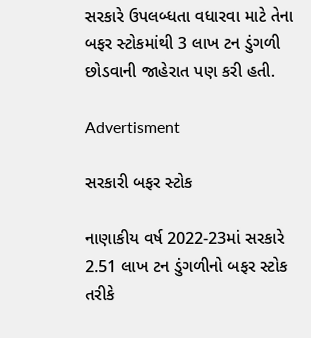સરકારે ઉપલબ્ધતા વધારવા માટે તેના બફર સ્ટોકમાંથી 3 લાખ ટન ડુંગળી છોડવાની જાહેરાત પણ કરી હતી.

Advertisment

સરકારી બફર સ્ટોક

નાણાકીય વર્ષ 2022-23માં સરકારે 2.51 લાખ ટન ડુંગળીનો બફર સ્ટોક તરીકે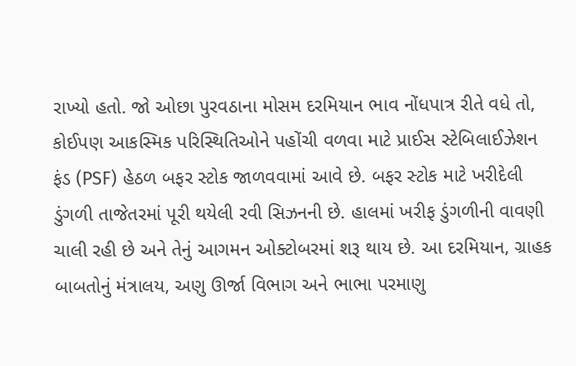રાખ્યો હતો. જો ઓછા પુરવઠાના મોસમ દરમિયાન ભાવ નોંધપાત્ર રીતે વધે તો, કોઈપણ આકસ્મિક પરિસ્થિતિઓને પહોંચી વળવા માટે પ્રાઈસ સ્ટેબિલાઈઝેશન ફંડ (PSF) હેઠળ બફર સ્ટોક જાળવવામાં આવે છે. બફર સ્ટોક માટે ખરીદેલી ડુંગળી તાજેતરમાં પૂરી થયેલી રવી સિઝનની છે. હાલમાં ખરીફ ડુંગળીની વાવણી ચાલી રહી છે અને તેનું આગમન ઓક્ટોબરમાં શરૂ થાય છે. આ દરમિયાન, ગ્રાહક બાબતોનું મંત્રાલય, અણુ ઊર્જા વિભાગ અને ભાભા પરમાણુ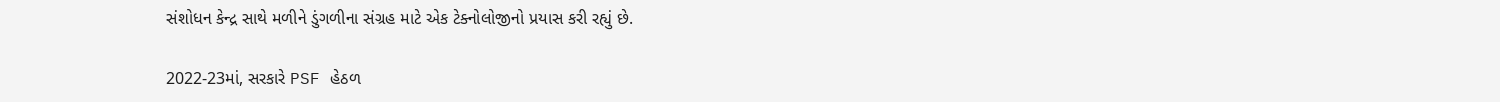સંશોધન કેન્દ્ર સાથે મળીને ડુંગળીના સંગ્રહ માટે એક ટેક્નોલોજીનો પ્રયાસ કરી રહ્યું છે.

2022-23માં, સરકારે PSF હેઠળ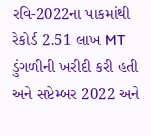રવિ-2022ના પાકમાંથી રેકોર્ડ 2.51 લાખ MT ડુંગળીની ખરીદી કરી હતી અને સપ્ટેમ્બર 2022 અને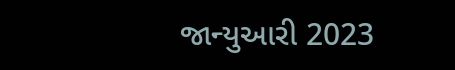જાન્યુઆરી 2023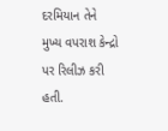દરમિયાન તેને મુખ્ય વપરાશ કેન્દ્રો પર રિલીઝ કરી હતી.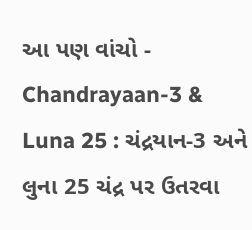આ પણ વાંચો - Chandrayaan-3 & Luna 25 : ચંદ્રયાન-3 અને લુના 25 ચંદ્ર પર ઉતરવા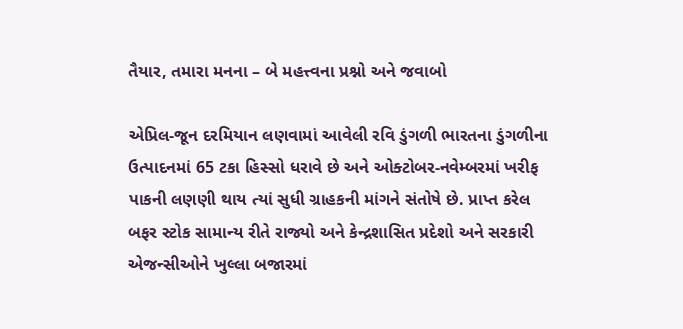તૈયાર, તમારા મનના – બે મહત્ત્વના પ્રશ્નો અને જવાબો

એપ્રિલ-જૂન દરમિયાન લણવામાં આવેલી રવિ ડુંગળી ભારતના ડુંગળીના ઉત્પાદનમાં 65 ટકા હિસ્સો ધરાવે છે અને ઓક્ટોબર-નવેમ્બરમાં ખરીફ પાકની લણણી થાય ત્યાં સુધી ગ્રાહકની માંગને સંતોષે છે. પ્રાપ્ત કરેલ બફર સ્ટોક સામાન્ય રીતે રાજ્યો અને કેન્દ્રશાસિત પ્રદેશો અને સરકારી એજન્સીઓને ખુલ્લા બજારમાં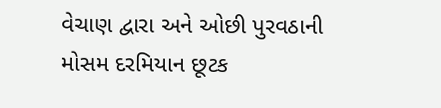વેચાણ દ્વારા અને ઓછી પુરવઠાની મોસમ દરમિયાન છૂટક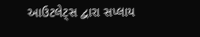આઉટલેટ્સ દ્વારા સપ્લાય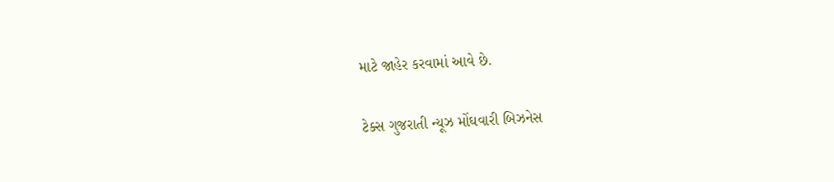માટે જાહેર કરવામાં આવે છે.

ટેક્સ ગુજરાતી ન્યૂઝ મોંઘવારી બિઝનેસ